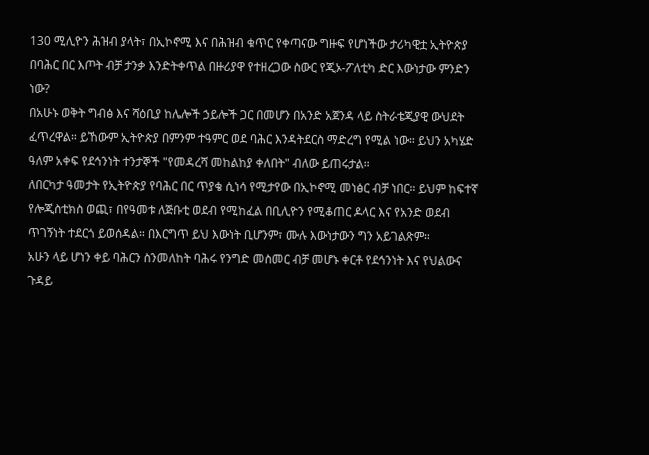130 ሚሊዮን ሕዝብ ያላት፣ በኢኮኖሚ እና በሕዝብ ቁጥር የቀጣናው ግዙፍ የሆነችው ታሪካዊቷ ኢትዮጵያ በባሕር በር እጦት ብቻ ታንቃ እንድትቀጥል በዙሪያዋ የተዘረጋው ስውር የጂኦ-ፖለቲካ ድር እውነታው ምንድን ነው?
በአሁኑ ወቅት ግብፅ እና ሻዕቢያ ከሌሎች ኃይሎች ጋር በመሆን በአንድ አጀንዳ ላይ ስትራቴጂያዊ ውህደት ፈጥረዋል። ይኸውም ኢትዮጵያ በምንም ተዓምር ወደ ባሕር እንዳትደርስ ማድረግ የሚል ነው። ይህን አካሄድ ዓለም አቀፍ የደኅንነት ተንታኞች "የመዳረሻ መከልከያ ቀለበት" ብለው ይጠሩታል።
ለበርካታ ዓመታት የኢትዮጵያ የባሕር በር ጥያቄ ሲነሳ የሚታየው በኢኮኖሚ መነፅር ብቻ ነበር። ይህም ከፍተኛ የሎጂስቲክስ ወጪ፣ በየዓመቱ ለጅቡቲ ወደብ የሚከፈል በቢሊዮን የሚቆጠር ዶላር እና የአንድ ወደብ ጥገኝነት ተደርጎ ይወሰዳል። በእርግጥ ይህ እውነት ቢሆንም፣ ሙሉ እውነታውን ግን አይገልጽም።
አሁን ላይ ሆነን ቀይ ባሕርን ስንመለከት ባሕሩ የንግድ መስመር ብቻ መሆኑ ቀርቶ የደኅንነት እና የህልውና ጉዳይ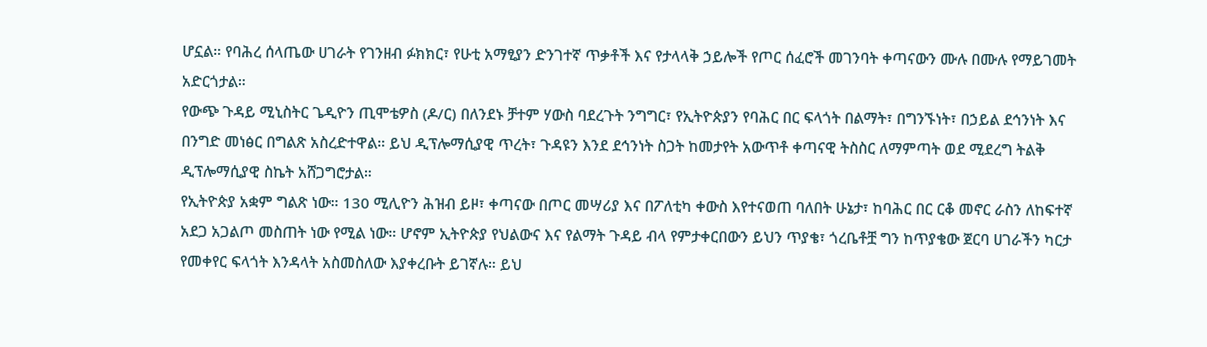ሆኗል። የባሕረ ሰላጤው ሀገራት የገንዘብ ፉክክር፣ የሁቲ አማፂያን ድንገተኛ ጥቃቶች እና የታላላቅ ኃይሎች የጦር ሰፈሮች መገንባት ቀጣናውን ሙሉ በሙሉ የማይገመት አድርጎታል።
የውጭ ጉዳይ ሚኒስትር ጌዲዮን ጢሞቴዎስ (ዶ/ር) በለንደኑ ቻተም ሃውስ ባደረጉት ንግግር፣ የኢትዮጵያን የባሕር በር ፍላጎት በልማት፣ በግንኙነት፣ በኃይል ደኅንነት እና በንግድ መነፅር በግልጽ አስረድተዋል። ይህ ዲፕሎማሲያዊ ጥረት፣ ጉዳዩን እንደ ደኅንነት ስጋት ከመታየት አውጥቶ ቀጣናዊ ትስስር ለማምጣት ወደ ሚደረግ ትልቅ ዲፕሎማሲያዊ ስኬት አሸጋግሮታል።
የኢትዮጵያ አቋም ግልጽ ነው። 130 ሚሊዮን ሕዝብ ይዞ፣ ቀጣናው በጦር መሣሪያ እና በፖለቲካ ቀውስ እየተናወጠ ባለበት ሁኔታ፣ ከባሕር በር ርቆ መኖር ራስን ለከፍተኛ አደጋ አጋልጦ መስጠት ነው የሚል ነው። ሆኖም ኢትዮጵያ የህልውና እና የልማት ጉዳይ ብላ የምታቀርበውን ይህን ጥያቄ፣ ጎረቤቶቿ ግን ከጥያቄው ጀርባ ሀገራችን ካርታ የመቀየር ፍላጎት እንዳላት አስመስለው እያቀረቡት ይገኛሉ። ይህ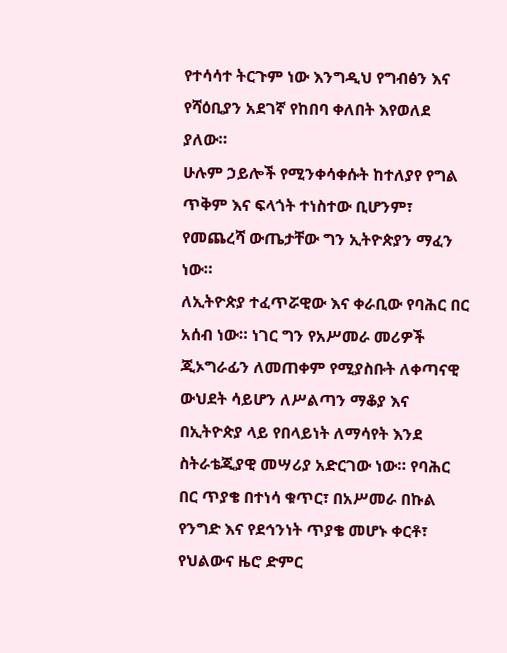የተሳሳተ ትርጉም ነው እንግዲህ የግብፅን እና የሻዕቢያን አደገኛ የከበባ ቀለበት እየወለደ ያለው።
ሁሉም ኃይሎች የሚንቀሳቀሱት ከተለያየ የግል ጥቅም እና ፍላጎት ተነስተው ቢሆንም፣ የመጨረሻ ውጤታቸው ግን ኢትዮጵያን ማፈን ነው።
ለኢትዮጵያ ተፈጥሯዊው እና ቀራቢው የባሕር በር አሰብ ነው። ነገር ግን የአሥመራ መሪዎች ጂኦግራፊን ለመጠቀም የሚያስቡት ለቀጣናዊ ውህደት ሳይሆን ለሥልጣን ማቆያ እና በኢትዮጵያ ላይ የበላይነት ለማሳየት እንደ ስትራቴጂያዊ መሣሪያ አድርገው ነው። የባሕር በር ጥያቄ በተነሳ ቁጥር፣ በአሥመራ በኩል የንግድ እና የደኅንነት ጥያቄ መሆኑ ቀርቶ፣ የህልውና ዜሮ ድምር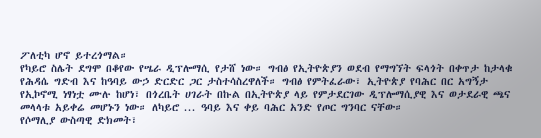ፖለቲካ ሆኖ ይተረጎማል።
የካይሮ ስሌት ደግሞ በቆየው የሤራ ዲፕሎማሲ የታሸ ነው። ግብፅ የኢትዮጵያን ወደብ የማግኘት ፍላጎት በቀጥታ ከታላቁ የሕዳሴ ግድብ እና ከዓባይ ውኃ ድርድር ጋር ታስተሳስረዋለች። ግብፅ የምትፈራው፣ ኢትዮጵያ የባሕር በር አግኝታ የኢኮኖሚ ነፃነቷ ሙሉ ከሆነ፣ በጎረቤት ሀገራት በኩል በኢትዮጵያ ላይ የምታደርገው ዲፕሎማሲያዊ እና ወታደራዊ ጫና መላላቱ አይቀሬ መሆኑን ነው። ለካይሮ ... ዓባይ እና ቀይ ባሕር አንድ የጦር ግንባር ናቸው።
የሶማሊያ ውስጣዊ ድክመት፣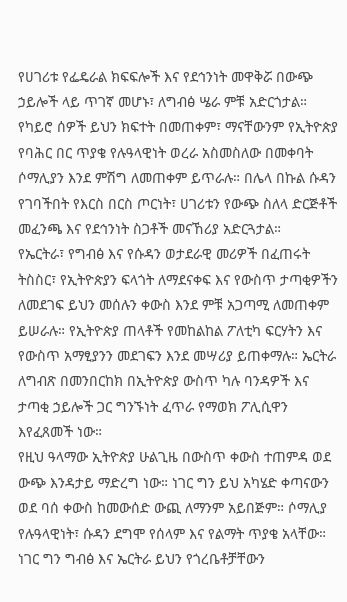የሀገሪቱ የፌዴራል ክፍፍሎች እና የደኅንነት መዋቅሯ በውጭ ኃይሎች ላይ ጥገኛ መሆኑ፣ ለግብፅ ሤራ ምቹ አድርጎታል። የካይሮ ሰዎች ይህን ክፍተት በመጠቀም፣ ማናቸውንም የኢትዮጵያ የባሕር በር ጥያቄ የሉዓላዊነት ወረራ አስመስለው በመቀባት ሶማሊያን እንደ ምሽግ ለመጠቀም ይጥራሉ። በሌላ በኩል ሱዳን የገባችበት የእርስ በርስ ጦርነት፣ ሀገሪቱን የውጭ ስለላ ድርጅቶች መፈንጫ እና የደኅንነት ስጋቶች መናኸሪያ አድርጓታል።
የኤርትራ፣ የግብፅ እና የሱዳን ወታደራዊ መሪዎች በፈጠሩት ትስስር፣ የኢትዮጵያን ፍላጎት ለማደናቀፍ እና የውስጥ ታጣቂዎችን ለመደገፍ ይህን መሰሉን ቀውስ እንደ ምቹ አጋጣሚ ለመጠቀም ይሠራሉ። የኢትዮጵያ ጠላቶች የመከልከል ፖለቲካ ፍርሃትን እና የውስጥ አማፂያንን መደገፍን እንደ መሣሪያ ይጠቀማሉ። ኤርትራ ለግብጽ በመንበርከክ በኢትዮጵያ ውስጥ ካሉ ባንዳዎች እና ታጣቂ ኃይሎች ጋር ግንኙነት ፈጥራ የማወክ ፖሊሲዋን እየፈጸመች ነው።
የዚህ ዓላማው ኢትዮጵያ ሁልጊዜ በውስጥ ቀውስ ተጠምዳ ወደ ውጭ እንዳታይ ማድረግ ነው። ነገር ግን ይህ አካሄድ ቀጣናውን ወደ ባሰ ቀውስ ከመውሰድ ውጪ ለማንም አይበጅም። ሶማሊያ የሉዓላዊነት፣ ሱዳን ደግሞ የሰላም እና የልማት ጥያቄ አላቸው። ነገር ግን ግብፅ እና ኤርትራ ይህን የጎረቤቶቻቸውን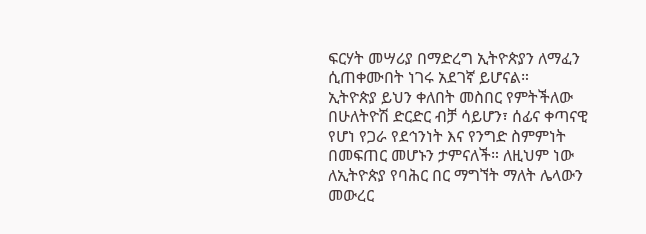ፍርሃት መሣሪያ በማድረግ ኢትዮጵያን ለማፈን ሲጠቀሙበት ነገሩ አደገኛ ይሆናል።
ኢትዮጵያ ይህን ቀለበት መስበር የምትችለው በሁለትዮሽ ድርድር ብቻ ሳይሆን፣ ሰፊና ቀጣናዊ የሆነ የጋራ የደኅንነት እና የንግድ ስምምነት በመፍጠር መሆኑን ታምናለች። ለዚህም ነው ለኢትዮጵያ የባሕር በር ማግኘት ማለት ሌላውን መውረር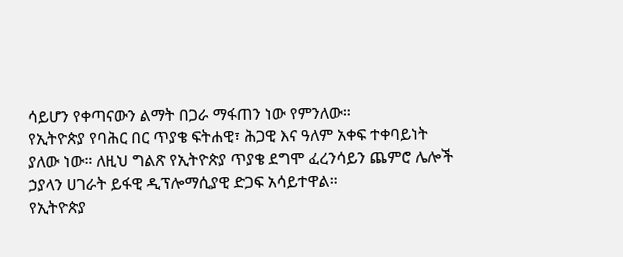ሳይሆን የቀጣናውን ልማት በጋራ ማፋጠን ነው የምንለው።
የኢትዮጵያ የባሕር በር ጥያቄ ፍትሐዊ፣ ሕጋዊ እና ዓለም አቀፍ ተቀባይነት ያለው ነው። ለዚህ ግልጽ የኢትዮጵያ ጥያቄ ደግሞ ፈረንሳይን ጨምሮ ሌሎች ኃያላን ሀገራት ይፋዊ ዲፕሎማሲያዊ ድጋፍ አሳይተዋል።
የኢትዮጵያ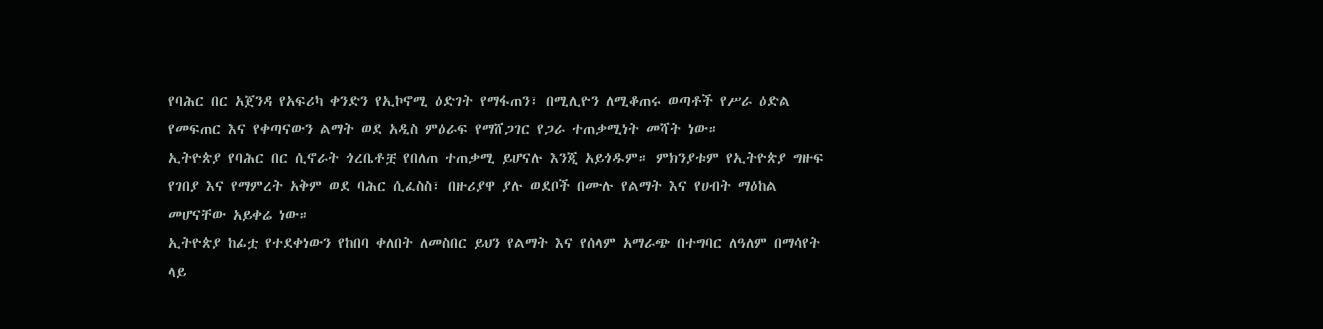የባሕር በር አጀንዳ የአፍሪካ ቀንድን የኢኮኖሚ ዕድገት የማፋጠን፣ በሚሊዮን ለሚቆጠሩ ወጣቶች የሥራ ዕድል የመፍጠር እና የቀጣናውን ልማት ወደ አዲስ ምዕራፍ የማሸጋገር የጋራ ተጠቃሚነት መሻት ነው።
ኢትዮጵያ የባሕር በር ሲኖራት ጎረቤቶቿ የበለጠ ተጠቃሚ ይሆናሉ እንጂ አይጎዱም። ምክንያቱም የኢትዮጵያ ግዙፍ የገበያ እና የማምረት አቅም ወደ ባሕር ሲፈስስ፣ በዙሪያዋ ያሉ ወደቦች በሙሉ የልማት እና የሀብት ማዕከል መሆናቸው አይቀሬ ነው።
ኢትዮጵያ ከፊቷ የተደቀነውን የከበባ ቀለበት ለመስበር ይህን የልማት እና የሰላም አማራጭ በተግባር ለዓለም በማሳየት ላይ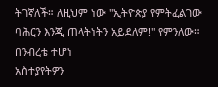ትገኛለች። ለዚህም ነው "ኢትዮጵያ የምትፈልገው ባሕርን እንጂ ጠላትነትን አይደለም!" የምንለው።
በንብረቴ ተሆነ
አስተያየትዎን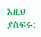እዚህ ያስፍሩ: